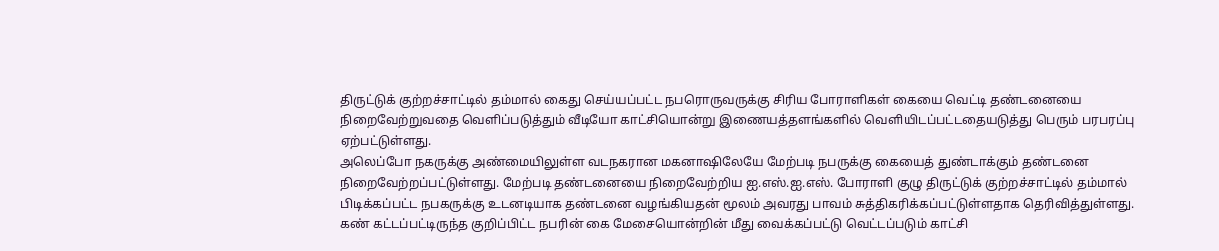திருட்டுக் குற்றச்சாட்டில் தம்மால் கைது செய்யப்பட்ட நபரொருவருக்கு சிரிய போராளிகள் கையை வெட்டி தண்டனையை நிறைவேற்றுவதை வெளிப்படுத்தும் வீடியோ காட்சியொன்று இணையத்தளங்களில் வெளியிடப்பட்டதையடுத்து பெரும் பரபரப்பு ஏற்பட்டுள்ளது.
அலெப்போ நகருக்கு அண்மையிலுள்ள வடநகரான மகனாஷிலேயே மேற்படி நபருக்கு கையைத் துண்டாக்கும் தண்டனை நிறைவேற்றப்பட்டுள்ளது. மேற்படி தண்டனையை நிறைவேற்றிய ஐ.எஸ்.ஐ.எஸ். போராளி குழு திருட்டுக் குற்றச்சாட்டில் தம்மால் பிடிக்கப்பட்ட நபகருக்கு உடனடியாக தண்டனை வழங்கியதன் மூலம் அவரது பாவம் சுத்திகரிக்கப்பட்டுள்ளதாக தெரிவித்துள்ளது.
கண் கட்டப்பட்டிருந்த குறிப்பிட்ட நபரின் கை மேசையொன்றின் மீது வைக்கப்பட்டு வெட்டப்படும் காட்சி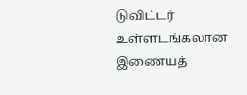டுவிட்டர் உள்ளடங்கலான இணையத்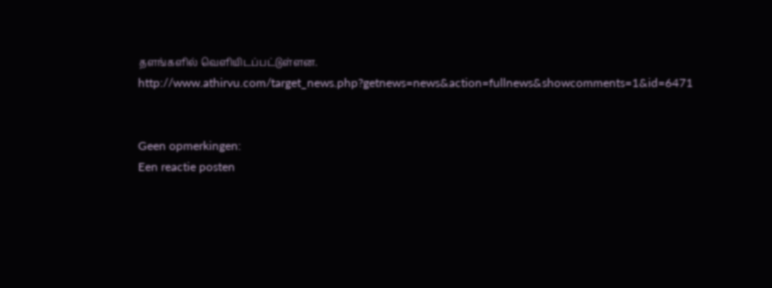தளங்களில் வெளியிடப்பட்டுள்ளன.
http://www.athirvu.com/target_news.php?getnews=news&action=fullnews&showcomments=1&id=6471


Geen opmerkingen:
Een reactie posten